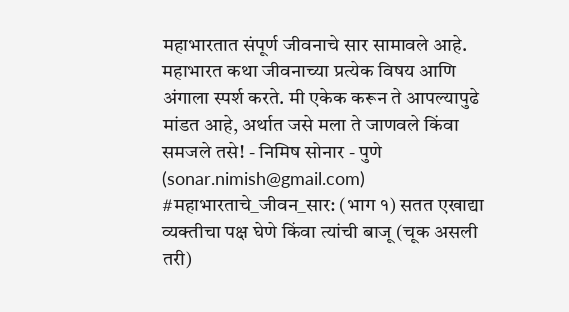महाभारतात संपूर्ण जीवनाचे सार सामावले आहे. महाभारत कथा जीवनाच्या प्रत्येक विषय आणि अंगाला स्पर्श करते. मी एकेक करून ते आपल्यापुढे मांडत आहे, अर्थात जसे मला ते जाणवले किंवा समजले तसे! - निमिष सोनार - पुणे (sonar.nimish@gmail.com)
#महाभारताचे_जीवन_सार: (भाग १) सतत एखाद्या व्यक्तीचा पक्ष घेणे किंवा त्यांची बाजू (चूक असली तरी)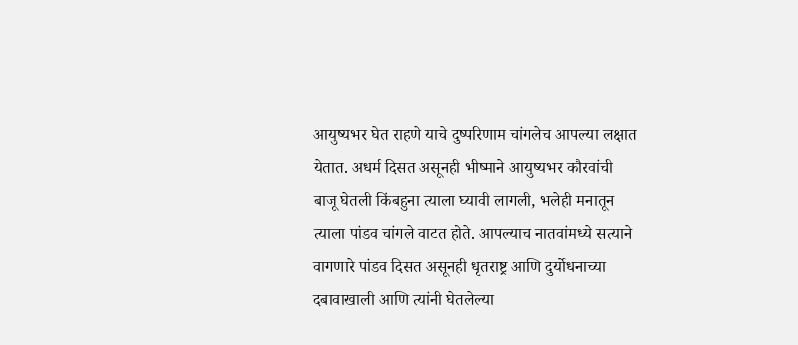आयुष्यभर घेत राहणे याचे दुष्परिणाम चांगलेच आपल्या लक्षात येतात. अधर्म दिसत असूनही भीष्माने आयुष्यभर कौरवांची बाजू घेतली किंबहुना त्याला घ्यावी लागली, भलेही मनातून त्याला पांडव चांगले वाटत होते. आपल्याच नातवांमध्ये सत्याने वागणारे पांडव दिसत असूनही धृतराष्ट्र आणि दुर्योधनाच्या दबावाखाली आणि त्यांनी घेतलेल्या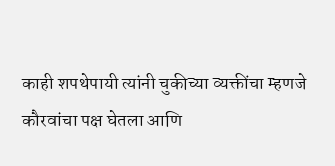काही शपथेपायी त्यांनी चुकीच्या व्यक्तींचा म्हणजे कौरवांचा पक्ष घेतला आणि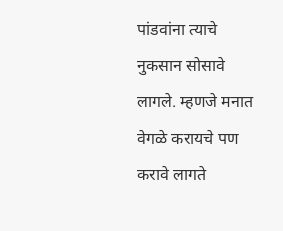पांडवांना त्याचे नुकसान सोसावे लागले. म्हणजे मनात वेगळे करायचे पण करावे लागते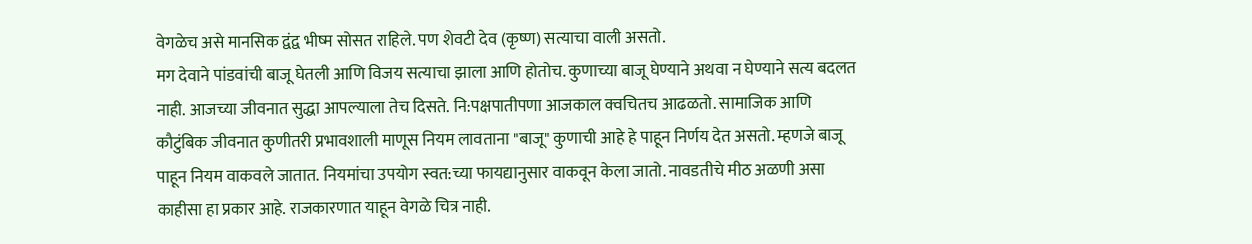वेगळेच असे मानसिक द्वंद्व भीष्म सोसत राहिले. पण शेवटी देव (कृष्ण) सत्याचा वाली असतो.
मग देवाने पांडवांची बाजू घेतली आणि विजय सत्याचा झाला आणि होतोच. कुणाच्या बाजू घेण्याने अथवा न घेण्याने सत्य बदलत नाही. आजच्या जीवनात सुद्धा आपल्याला तेच दिसते. नि:पक्षपातीपणा आजकाल क्वचितच आढळतो. सामाजिक आणि कौटुंबिक जीवनात कुणीतरी प्रभावशाली माणूस नियम लावताना "बाजू" कुणाची आहे हे पाहून निर्णय देत असतो. म्हणजे बाजू पाहून नियम वाकवले जातात. नियमांचा उपयोग स्वत:च्या फायद्यानुसार वाकवून केला जातो. नावडतीचे मीठ अळणी असा काहीसा हा प्रकार आहे. राजकारणात याहून वेगळे चित्र नाही.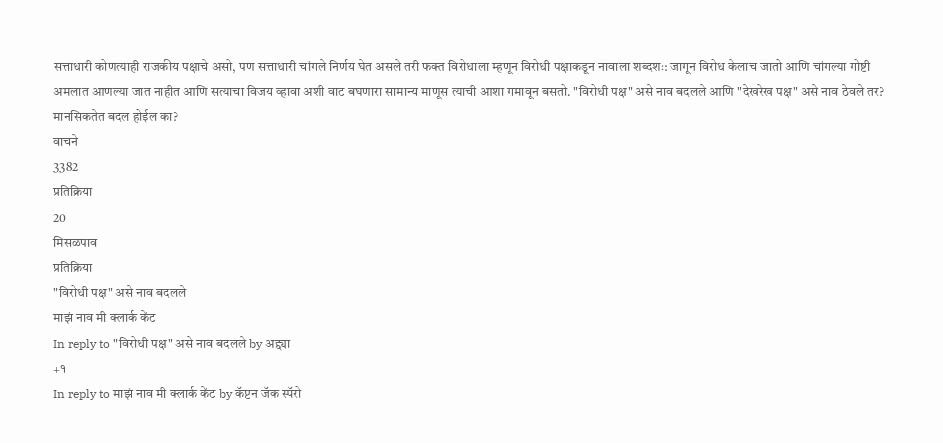सत्ताधारी कोणत्याही राजकीय पक्षाचे असो, पण सत्ताधारी चांगले निर्णय घेत असले तरी फक्त विरोधाला म्हणून विरोधी पक्षाकडून नावाला शब्दशः: जागून विरोध केलाच जातो आणि चांगल्या गोष्टी अमलात आणल्या जात नाहीत आणि सत्याचा विजय व्हावा अशी वाट बघणारा सामान्य माणूस त्याची आशा गमावून बसतो. "विरोधी पक्ष" असे नाव बदलले आणि "देखरेख पक्ष" असे नाव ठेवले तर? मानसिकतेत बदल होईल का?
वाचने
3382
प्रतिक्रिया
20
मिसळपाव
प्रतिक्रिया
"विरोधी पक्ष" असे नाव बदलले
माझं नाव मी क्लार्क केंट
In reply to "विरोधी पक्ष" असे नाव बदलले by अद्द्या
+१
In reply to माझं नाव मी क्लार्क केंट by कॅप्टन जॅक स्पॅरो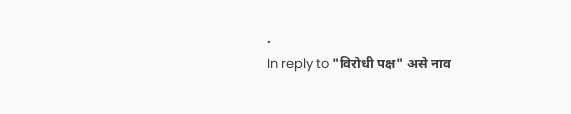.
In reply to "विरोधी पक्ष" असे नाव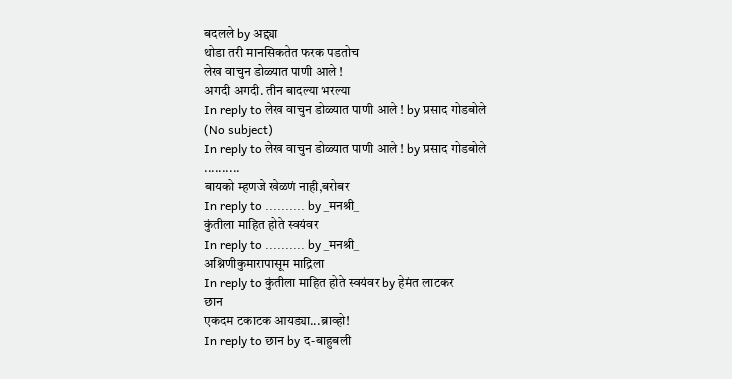बदलले by अद्द्या
थोडा तरी मानसिकतेत फरक पडतोच
लेख वाचुन डोळ्यात पाणी आले !
अगदी अगदी. तीन बादल्या भरल्या
In reply to लेख वाचुन डोळ्यात पाणी आले ! by प्रसाद गोडबोले
(No subject)
In reply to लेख वाचुन डोळ्यात पाणी आले ! by प्रसाद गोडबोले
..........
बायको म्हणजे खेळणं नाही,बरोबर
In reply to .......... by _मनश्री_
कुंतीला माहित होते स्वयंवर
In reply to .......... by _मनश्री_
अश्निणीकुमारापासूम माद्रिला
In reply to कुंतीला माहित होते स्वयंवर by हेमंत लाटकर
छान
एकदम टकाटक आयड्या...ब्राव्हो!
In reply to छान by द-बाहुबली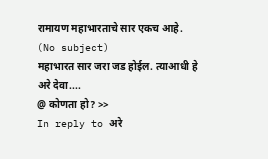रामायण महाभारताचे सार एकच आहे.
(No subject)
महाभारत सार जरा जड होईल. त्याआधी हे
अरे देवा....
@ कोणता हो? >>
In reply to अरे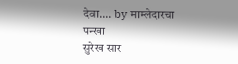देवा.... by माम्लेदारचा पन्खा
सुरेख सार